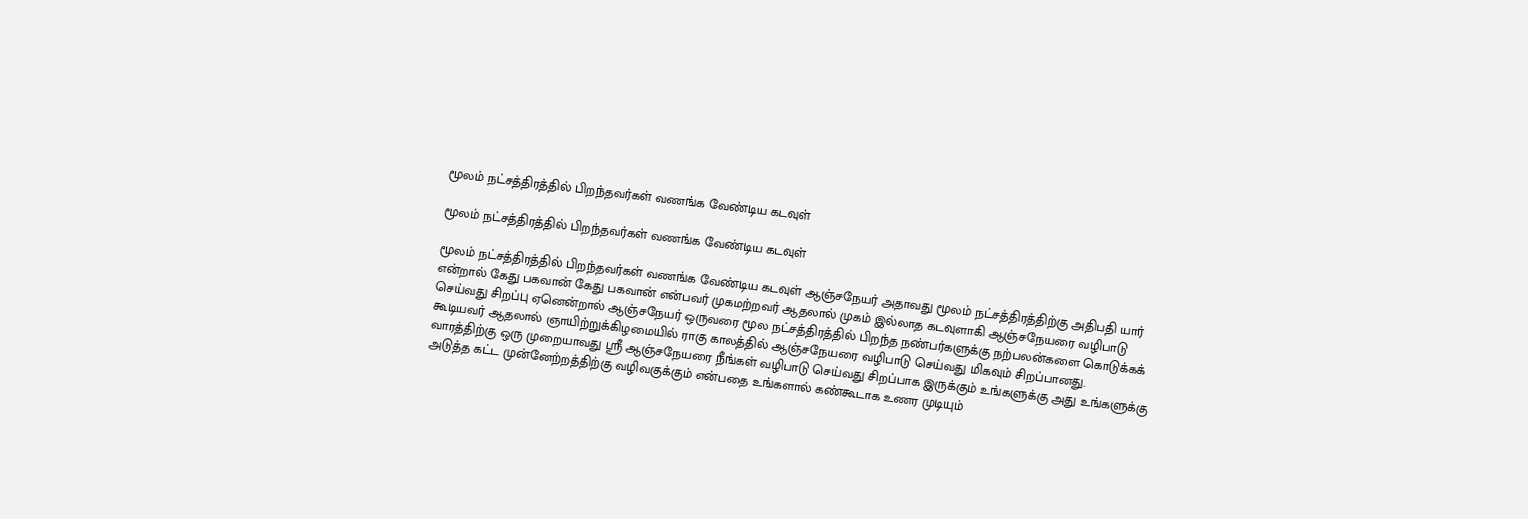மூலம் நட்சத்திரத்தில் பிறந்தவர்கள் வணங்க வேண்டிய கடவுள்

மூலம் நட்சத்திரத்தில் பிறந்தவர்கள் வணங்க வேண்டிய கடவுள்

மூலம் நட்சத்திரத்தில் பிறந்தவர்கள் வணங்க வேண்டிய கடவுள் ஆஞ்சநேயர் அதாவது மூலம் நட்சத்திரத்திற்கு அதிபதி யார் என்றால் கேது பகவான் கேது பகவான் என்பவர் முகமற்றவர் ஆதலால் முகம் இல்லாத கடவுளாகி ஆஞ்சநேயரை வழிபாடு செய்வது சிறப்பு ஏனென்றால் ஆஞ்சநேயர் ஒருவரை மூல நட்சத்திரத்தில் பிறந்த நண்பர்களுக்கு நற்பலன்களை கொடுக்கக் கூடியவர் ஆதலால் ஞாயிற்றுக்கிழமையில் ராகு காலத்தில் ஆஞ்சநேயரை வழிபாடு செய்வது மிகவும் சிறப்பானது.
வாரத்திற்கு ஒரு முறையாவது ஸ்ரீ ஆஞ்சநேயரை நீங்கள் வழிபாடு செய்வது சிறப்பாக இருக்கும் உங்களுக்கு அது உங்களுக்கு அடுத்த கட்ட முன்னேற்றத்திற்கு வழிவகுக்கும் என்பதை உங்களால் கண்கூடாக உணர முடியும்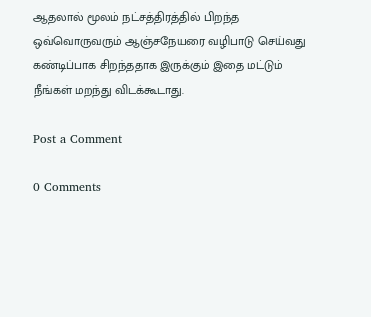ஆதலால் மூலம் நட்சத்திரத்தில் பிறந்த ஒவ்வொருவரும் ஆஞ்சநேயரை வழிபாடு செய்வது கண்டிப்பாக சிறந்ததாக இருக்கும் இதை மட்டும் நீங்கள் மறந்து விடக்கூடாது.

Post a Comment

0 Comments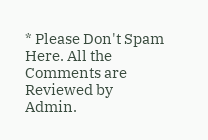* Please Don't Spam Here. All the Comments are Reviewed by Admin.